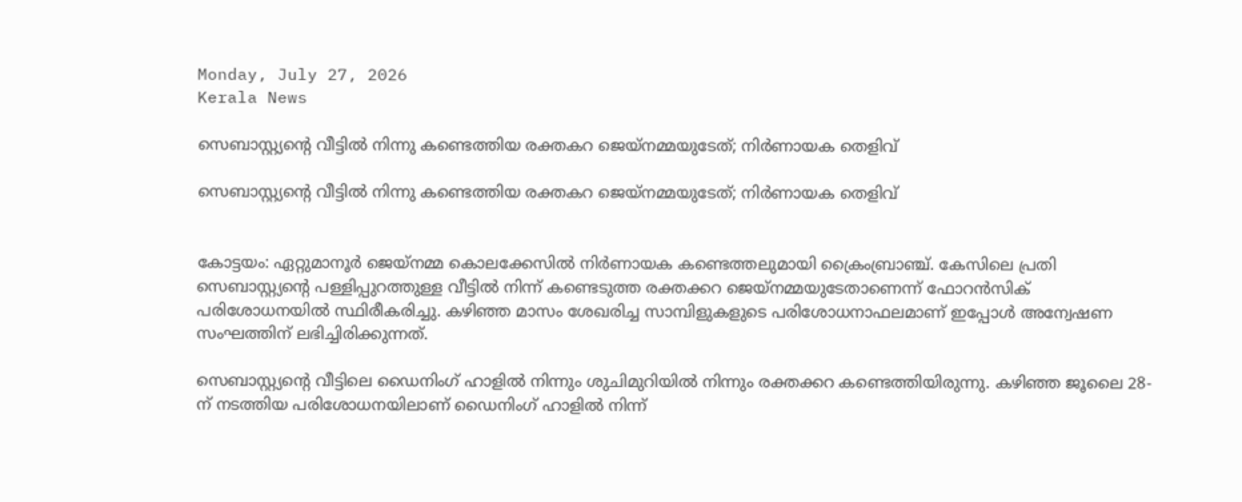Monday, July 27, 2026
Kerala News

സെബാസ്റ്റ്യന്റെ വീട്ടില്‍ നിന്നു കണ്ടെത്തിയ രക്തകറ ജെയ്‌നമ്മയുടേത്; നിര്‍ണായക തെളിവ്

സെബാസ്റ്റ്യന്റെ വീട്ടില്‍ നിന്നു കണ്ടെത്തിയ രക്തകറ ജെയ്‌നമ്മയുടേത്; നിര്‍ണായക തെളിവ്


കോട്ടയം: ഏറ്റുമാനൂര്‍ ജെയ്‌നമ്മ കൊലക്കേസില്‍ നിര്‍ണായക കണ്ടെത്തലുമായി ക്രൈംബ്രാഞ്ച്. കേസിലെ പ്രതി സെബാസ്റ്റ്യന്റെ പള്ളിപ്പുറത്തുള്ള വീട്ടില്‍ നിന്ന് കണ്ടെടുത്ത രക്തക്കറ ജെയ്‌നമ്മയുടേതാണെന്ന് ഫോറന്‍സിക് പരിശോധനയില്‍ സ്ഥിരീകരിച്ചു. കഴിഞ്ഞ മാസം ശേഖരിച്ച സാമ്പിളുകളുടെ പരിശോധനാഫലമാണ് ഇപ്പോള്‍ അന്വേഷണ സംഘത്തിന് ലഭിച്ചിരിക്കുന്നത്.

സെബാസ്റ്റ്യന്റെ വീട്ടിലെ ഡൈനിംഗ് ഹാളില്‍ നിന്നും ശുചിമുറിയില്‍ നിന്നും രക്തക്കറ കണ്ടെത്തിയിരുന്നു. കഴിഞ്ഞ ജൂലൈ 28-ന് നടത്തിയ പരിശോധനയിലാണ് ഡൈനിംഗ് ഹാളില്‍ നിന്ന്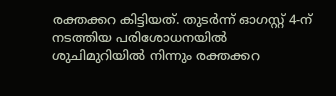രക്തക്കറ കിട്ടിയത്. തുടര്‍ന്ന് ഓഗസ്റ്റ് 4-ന് നടത്തിയ പരിശോധനയില്‍ ശുചിമുറിയില്‍ നിന്നും രക്തക്കറ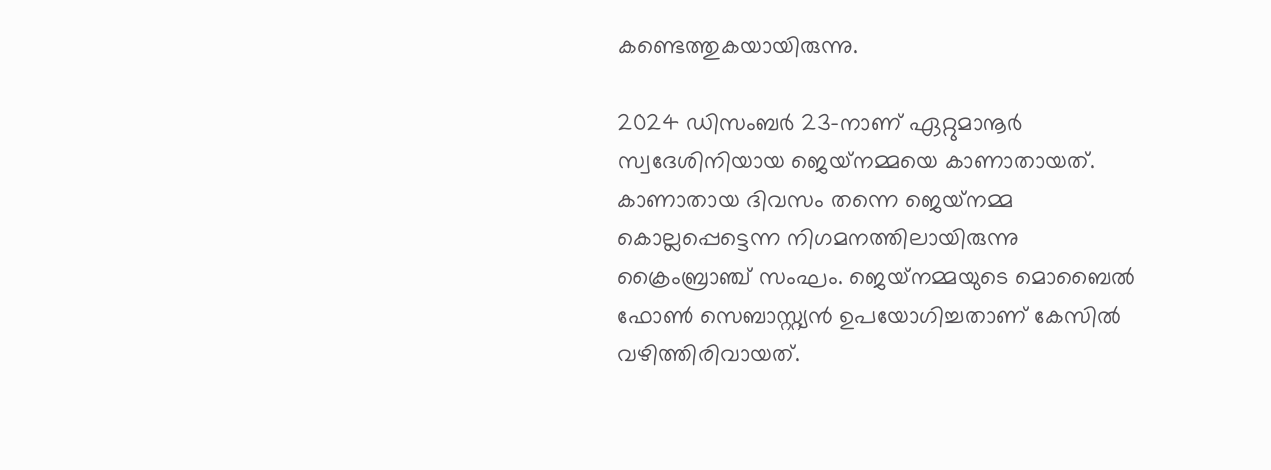കണ്ടെത്തുകയായിരുന്നു.

2024 ഡിസംബര്‍ 23-നാണ് ഏറ്റുമാനൂര്‍ സ്വദേശിനിയായ ജെയ്‌നമ്മയെ കാണാതായത്. കാണാതായ ദിവസം തന്നെ ജെയ്‌നമ്മ കൊല്ലപ്പെട്ടെന്ന നിഗമനത്തിലായിരുന്നു ക്രൈംബ്രാഞ്ച് സംഘം. ജെയ്‌നമ്മയുടെ മൊബൈല്‍ ഫോണ്‍ സെബാസ്റ്റ്യന്‍ ഉപയോഗിച്ചതാണ് കേസില്‍ വഴിത്തിരിവായത്.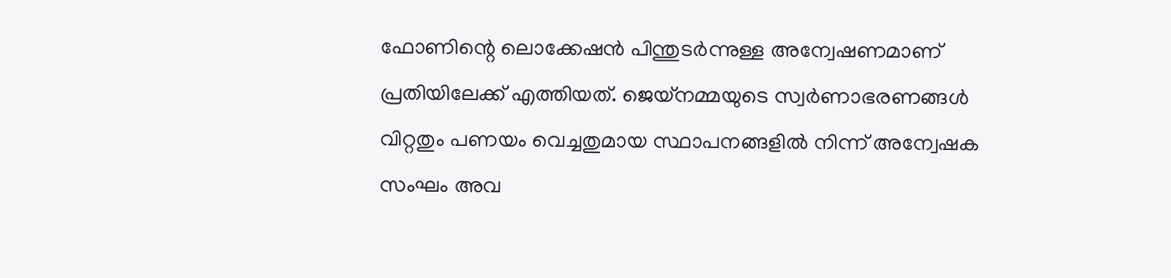ഫോണിന്റെ ലൊക്കേഷന്‍ പിന്തുടര്‍ന്നുള്ള അന്വേഷണമാണ് പ്രതിയിലേക്ക് എത്തിയത്. ജെയ്‌നമ്മയുടെ സ്വര്‍ണാഭരണങ്ങള്‍ വിറ്റതും പണയം വെച്ചതുമായ സ്ഥാപനങ്ങളില്‍ നിന്ന് അന്വേഷക സംഘം അവ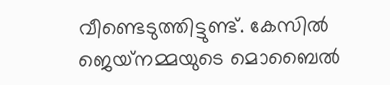വീണ്ടെടുത്തിട്ടുണ്ട്. കേസില്‍ ജെയ്‌നമ്മയുടെ മൊബൈല്‍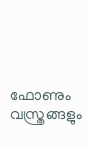ഫോണും വസ്ത്രങ്ങളും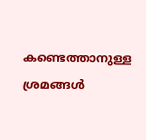കണ്ടെത്താനുള്ള ശ്രമങ്ങള്‍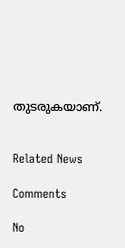തുടരുകയാണ്.


Related News

Comments

No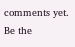comments yet. Be the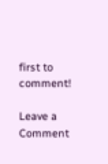first to comment!

Leave a Comment